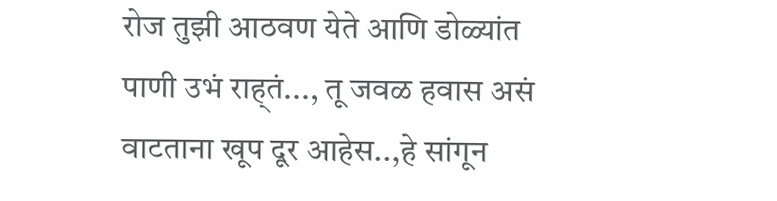रोज तुझी आठवण येते आणि डोळ्यांत पाणी उभं राह्तं..., तू जवळ हवास असं वाटताना खूप दूर आहेस..,हे सांगून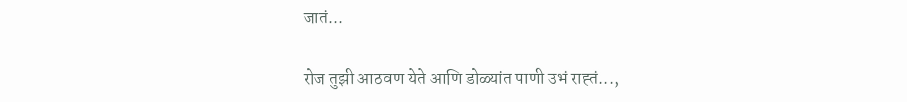जातं...

रोज तुझी आठवण येते आणि डोळ्यांत पाणी उभं राह्तं...,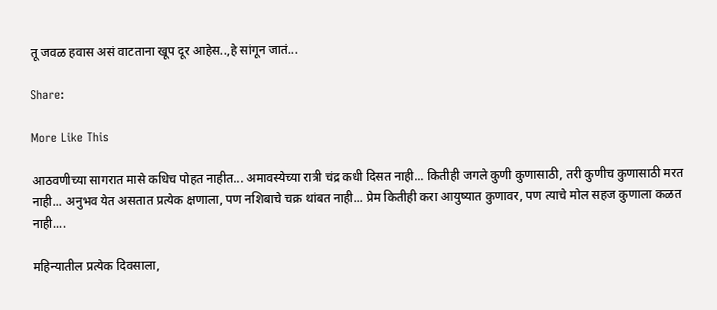तू जवळ हवास असं वाटताना खूप दूर आहेस..,हे सांगून जातं...

Share:

More Like This

आठवणीच्या सागरात मासे कधिच पोहत नाहीत... अमावस्येच्या रात्री चंद्र कधी दिसत नाही... कितीही जगले कुणी कुणासाठी, तरी कुणीच कुणासाठी मरत नाही... अनुभव येत असतात प्रत्येक क्षणाला, पण नशिबाचे चक्र थांबत नाही... प्रेम कितीही करा आयुष्यात कुणावर, पण त्याचे मोल सहज कुणाला कळत नाही....

महिन्यातील प्रत्येक दिवसाला,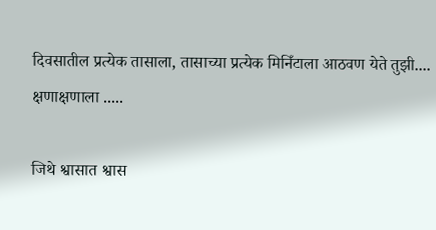दिवसातील प्रत्येक तासाला, तासाच्या प्रत्येक मिनिँटाला आठवण येते तुझी.... क्षणाक्षणाला .....

जिथे श्वासात श्वास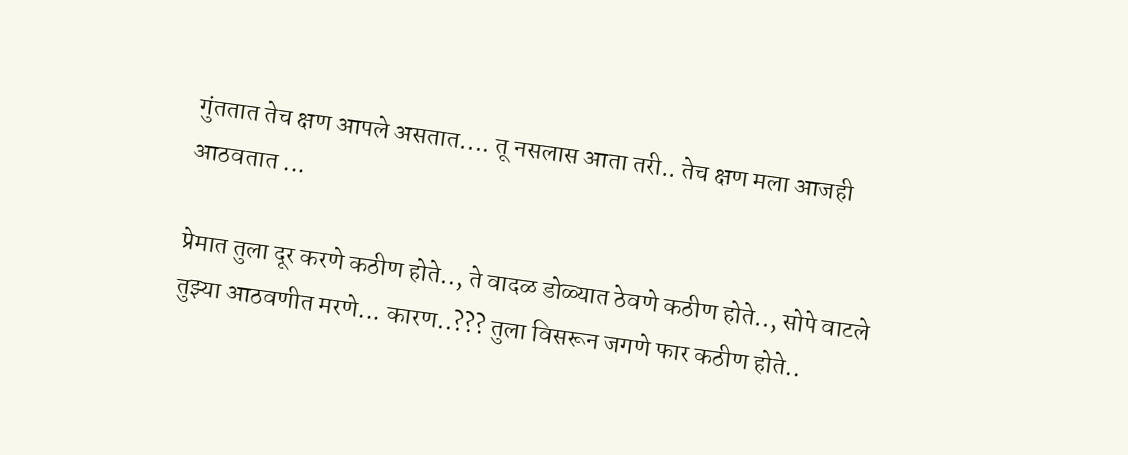गुंततात तेच क्षण आपले असतात.... तू नसलास आता तरी.. तेच क्षण मला आजही आठवतात ...

प्रेमात तुला दूर करणे कठीण होते.., ते वादळ डोळ्यात ठेवणे कठीण होते.., सोपे वाटले तुझ्या आठवणीत मरणे... कारण..??? तुला विसरून जगणे फार कठीण होते..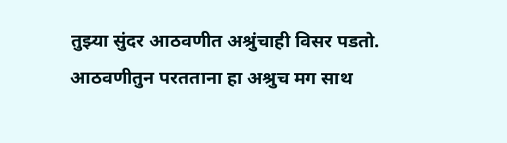तुझ्या सुंदर आठवणीत अश्रुंचाही विसर पडतो. आठवणीतुन परतताना हा अश्रुच मग साथ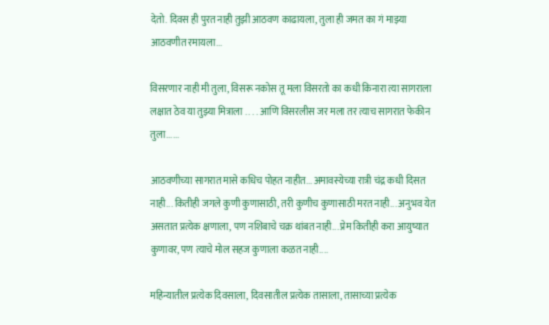देतो. दिवस ही पुरत नाही तुझी आठवण काढायला, तुला ही जमत का गं माझ्या आठवणीत रमायला...

विसरणार नाही मी तुला, विसरू नकोस तू मला विसरतो का कधी किनारा त्या सागराला लक्षात ठेव या तुझ्या मित्राला . . . . आणि विसरलीस जर मला तर त्याच सागरात फेकीन तुला......

आठवणीच्या सागरात मासे कधिच पोहत नाहीत... अमावस्येच्या रात्री चंद्र कधी दिसत नाही... कितीही जगले कुणी कुणासाठी, तरी कुणीच कुणासाठी मरत नाही... अनुभव येत असतात प्रत्येक क्षणाला, पण नशिबाचे चक्र थांबत नाही... प्रेम कितीही करा आयुष्यात कुणावर, पण त्याचे मोल सहज कुणाला कळत नाही....

महिन्यातील प्रत्येक दिवसाला, दिवसातील प्रत्येक तासाला, तासाच्या प्रत्येक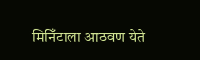मिनिँटाला आठवण येते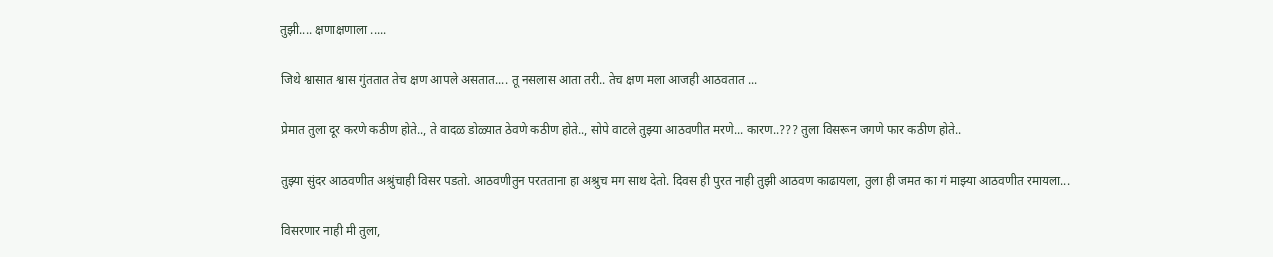तुझी.... क्षणाक्षणाला .....

जिथे श्वासात श्वास गुंततात तेच क्षण आपले असतात.... तू नसलास आता तरी.. तेच क्षण मला आजही आठवतात ...

प्रेमात तुला दूर करणे कठीण होते.., ते वादळ डोळ्यात ठेवणे कठीण होते.., सोपे वाटले तुझ्या आठवणीत मरणे... कारण..??? तुला विसरून जगणे फार कठीण होते..

तुझ्या सुंदर आठवणीत अश्रुंचाही विसर पडतो. आठवणीतुन परतताना हा अश्रुच मग साथ देतो. दिवस ही पुरत नाही तुझी आठवण काढायला, तुला ही जमत का गं माझ्या आठवणीत रमायला...

विसरणार नाही मी तुला,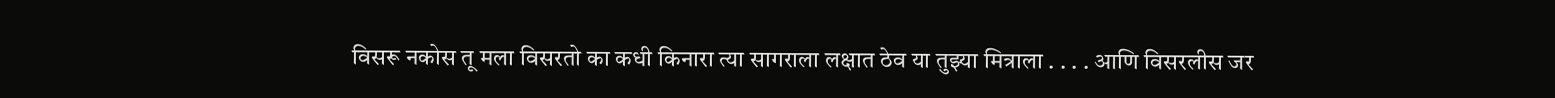विसरू नकोस तू मला विसरतो का कधी किनारा त्या सागराला लक्षात ठेव या तुझ्या मित्राला . . . . आणि विसरलीस जर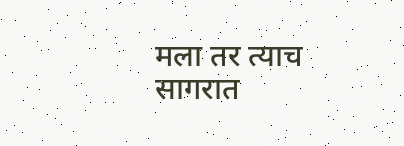मला तर त्याच सागरात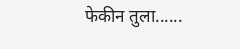फेकीन तुला......